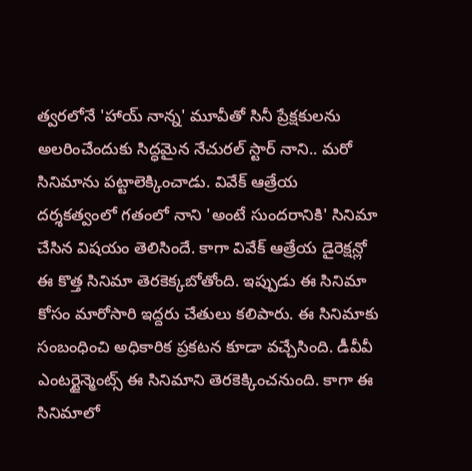త్వరలోనే 'హాయ్ నాన్న' మూవీతో సినీ ప్రేక్షకులను అలరించేందుకు సిద్ధమైన నేచురల్ స్టార్ నాని.. మరో సినిమాను పట్టాలెక్కించాడు. వివేక్ ఆత్రేయ దర్శకత్వంలో గతంలో నాని 'అంటే సుందరానికి' సినిమా చేసిన విషయం తెలిసిందే. కాగా వివేక్ ఆత్రేయ డైరెక్షన్లో ఈ కొత్త సినిమా తెరకెక్కబోతోంది. ఇప్పుడు ఈ సినిమా కోసం మారోసారి ఇద్దరు చేతులు కలిపారు. ఈ సినిమాకు సంబంధించి అధికారిక ప్రకటన కూడా వచ్చేసింది. డీవీవీ ఎంటర్టైన్మెంట్స్ ఈ సినిమాని తెరకెక్కించనుంది. కాగా ఈ సినిమాలో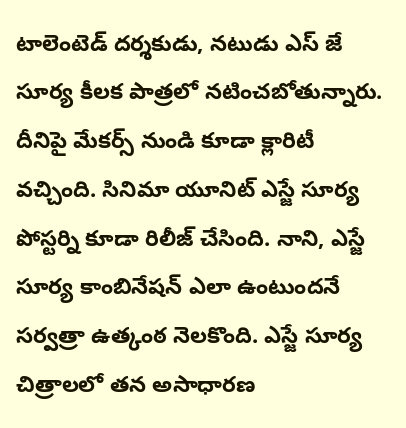టాలెంటెడ్ దర్శకుడు, నటుడు ఎస్ జే సూర్య కీలక పాత్రలో నటించబోతున్నారు.
దీనిపై మేకర్స్ నుండి కూడా క్లారిటీ వచ్చింది. సినిమా యూనిట్ ఎస్జే సూర్య పోస్టర్ని కూడా రిలీజ్ చేసింది. నాని, ఎస్జే సూర్య కాంబినేషన్ ఎలా ఉంటుందనే సర్వత్రా ఉత్కంఠ నెలకొంది. ఎస్జే సూర్య చిత్రాలలో తన అసాధారణ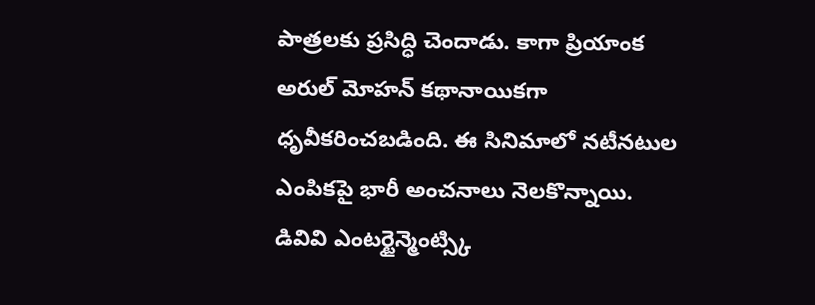పాత్రలకు ప్రసిద్ధి చెందాడు. కాగా ప్రియాంక అరుల్ మోహన్ కథానాయికగా ధృవీకరించబడింది. ఈ సినిమాలో నటీనటుల ఎంపికపై భారీ అంచనాలు నెలకొన్నాయి. డివివి ఎంటర్టైన్మెంట్స్కి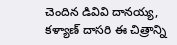చెందిన డివివి దానయ్య, కళ్యాణ్ దాసరి ఈ చిత్రాన్ని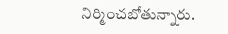నిర్మించబోతున్నారు.